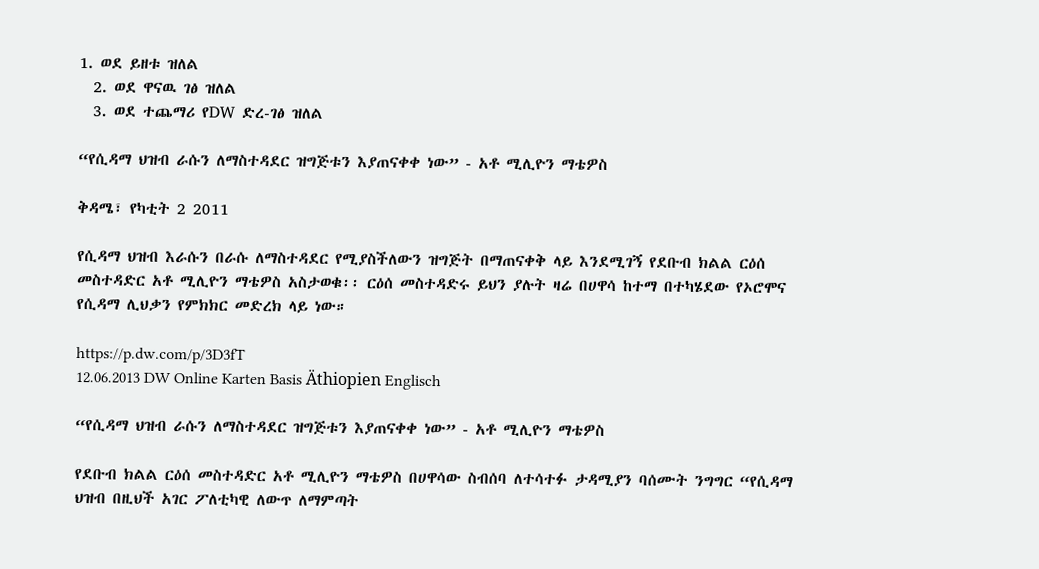1. ወደ ይዘቱ ዝለል
  2. ወደ ዋናዉ ገፅ ዝለል
  3. ወደ ተጨማሪ የDW ድረ-ገፅ ዝለል

“የሲዳማ ህዝብ ራሱን ለማስተዳደር ዝግጅቱን እያጠናቀቀ ነው” - አቶ ሚሊዮን ማቴዎስ

ቅዳሜ፣ የካቲት 2 2011

የሲዳማ ህዝብ እራሱን በራሱ ለማስተዳደር የሚያስችለውን ዝግጅት በማጠናቀቅ ላይ እንደሚገኝ የደቡብ ክልል ርዕሰ መስተዳድር አቶ ሚሊዮን ማቴዎስ አስታወቁ፡፡ ርዕሰ መስተዳድሩ ይህን ያሉት ዛሬ በሀዋሳ ከተማ በተካሄደው የኦሮሞና የሲዳማ ሊህቃን የምክክር መድረክ ላይ ነው።

https://p.dw.com/p/3D3fT
12.06.2013 DW Online Karten Basis Äthiopien Englisch

“የሲዳማ ህዝብ ራሱን ለማስተዳደር ዝግጅቱን እያጠናቀቀ ነው” - አቶ ሚሊዮን ማቴዎስ

የደቡብ ክልል ርዕሰ መስተዳድር አቶ ሚሊዮን ማቴዎስ በሀዋሳው ስብሰባ ለተሳተፉ ታዳሚያን ባሰሙት ንግግር “የሲዳማ ህዝብ በዚህች አገር ፖለቲካዊ ለውጥ ለማምጣት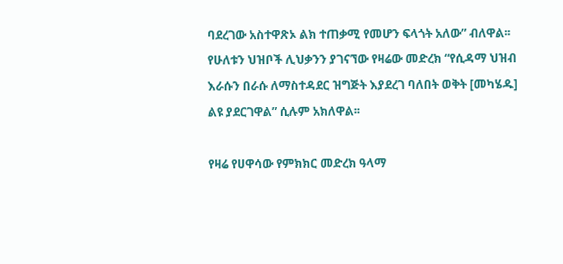ባደረገው አስተዋጽኦ ልክ ተጠቃሚ የመሆን ፍላጎት አለው” ብለዋል፡፡ የሁለቱን ህዝቦች ሊህቃንን ያገናኘው የዛሬው መድረክ “የሲዳማ ህዝብ እራሱን በራሱ ለማስተዳደር ዝግጅት እያደረገ ባለበት ወቅት [መካሄዱ] ልዩ ያደርገዋል” ሲሉም አክለዋል፡፡

የዛሬ የሀዋሳው የምክክር መድረክ ዓላማ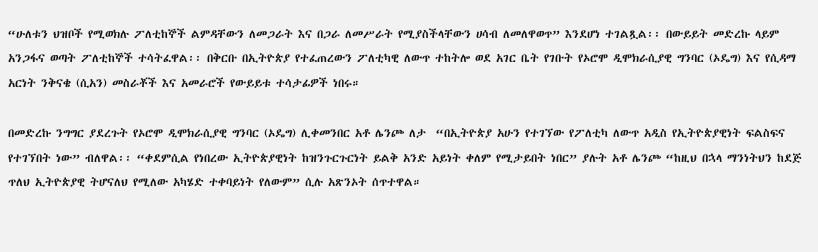“ሁለቱን ህዝቦች የሚወክሉ ፖለቲከኞች ልምዳቸውን ለመጋራት እና በጋራ ለመሥራት የሚያስችላቸውን ሀሳብ ለመለዋወጥ” እንደሆነ ተገልጿል፡፡ በውይይት መድረኩ ላይም አንጋፋና ወጣት ፖለቲከኞች ተሳትፈዋል፡፡ በቅርቡ በኢትዮጵያ የተፈጠረውን ፖለቲካዊ ለውጥ ተከትሎ ወደ አገር ቤት የገቡት የኦሮሞ ዲሞክራሲያዊ ግንባር (ኦዴግ) እና የሲዳማ አርነት ንቅናቄ (ሲአን) መስራቾች እና አመራሮች የውይይቱ ተሳታፊዎች ነበሩ።

በመድረኩ ንግግር ያደረጉት የኦሮሞ ዲሞክራሲያዊ ግንባር (ኦዴግ) ሊቀመንበር አቶ ሌንጮ ለታ  “በኢትዮጵያ አሁን የተገኘው የፖለቲካ ለውጥ አዲስ የኢትዮጵያዊነት ፍልስፍና የተገኘበት ነው” ብለዋል፡፡ “ቀደምሲል የነበረው ኢትዮጵያዊነት ከዝንጉርጉርነት ይልቅ አንድ አይነት ቀለም የሚታይበት ነበር” ያሉት አቶ ሌንጮ “ከዚህ በኋላ ማንነትህን ከደጅ ጥለህ ኢትዮጵያዊ ትሆናለህ የሚለው አካሄድ ተቀባይነት የለውም” ሲሉ አጽንኦት ሰጥተዋል።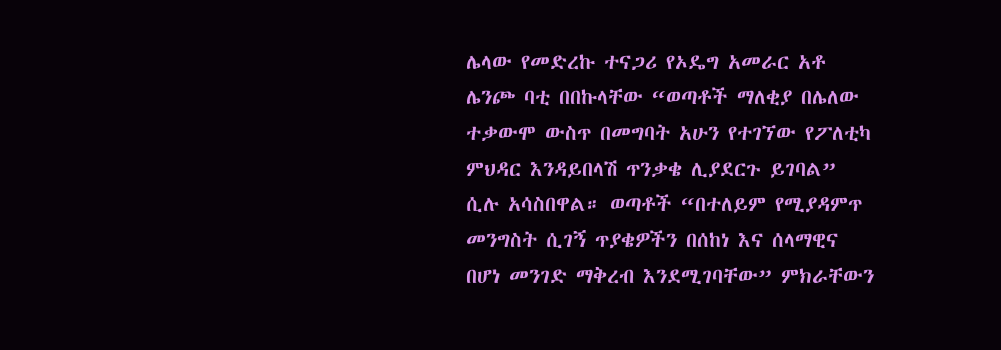ሌላው የመድረኩ ተናጋሪ የኦዴግ አመራር አቶ ሌንጮ ባቲ በበኩላቸው “ወጣቶች ማለቂያ በሌለው ተቃውሞ ውስጥ በመግባት አሁን የተገኘው የፖለቲካ ምህዳር እንዳይበላሽ ጥንቃቄ ሊያደርጉ ይገባል” ሲሉ አሳስበዋል። ወጣቶች “በተለይም የሚያዳምጥ መንግስት ሲገኝ ጥያቄዎችን በሰከነ እና ሰላማዊና በሆነ መንገድ ማቅረብ እንደሚገባቸው” ምክራቸውን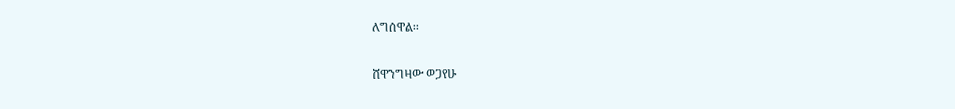ለግሰዋል፡፡

ሸዋንግዛው ወጋየሁ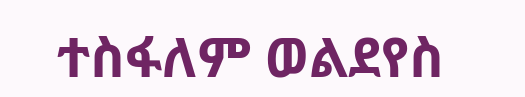ተስፋለም ወልደየስ